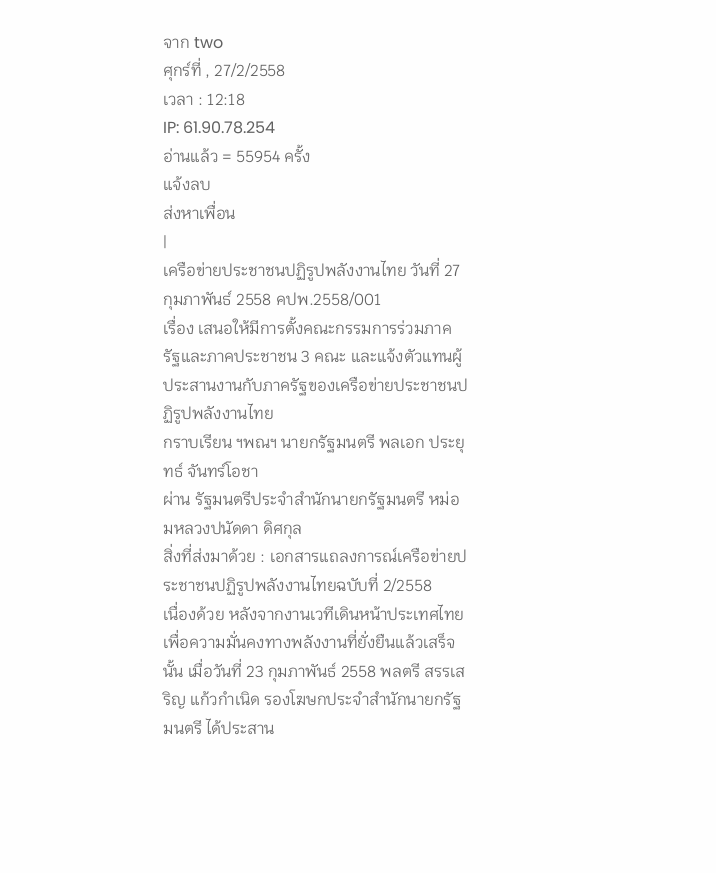จาก two
ศุกร์ที่ , 27/2/2558
เวลา : 12:18
IP: 61.90.78.254
อ่านแล้ว = 55954 ครั้ง
แจ้งลบ
ส่งหาเพื่อน
|
เครือข่ายประชาชนปฏิรูปพลังงานไทย วันที่ 27 กุมภาพันธ์ 2558 คปพ.2558/001
เรื่อง เสนอให้มีการตั้งคณะกรรมการร่วมภาครัฐและภาคประชาชน 3 คณะ และแจ้งตัวแทนผู้ประสานงานกับภาครัฐของเครือข่ายประชาชนปฏิรูปพลังงานไทย
กราบเรียน ฯพณฯ นายกรัฐมนตรี พลเอก ประยุทธ์ จันทร์โอชา
ผ่าน รัฐมนตรีประจำสำนักนายกรัฐมนตรี หม่อมหลวงปนัดดา ดิศกุล
สิ่งที่ส่งมาด้วย : เอกสารแถลงการณ์เครือข่ายประชาชนปฏิรูปพลังงานไทยฉบับที่ 2/2558
เนื่องด้วย หลังจากงานเวทีเดินหน้าประเทศไทยเพื่อความมั่นคงทางพลังงานที่ยั่งยืนแล้วเสร็จนั้น เมื่อวันที่ 23 กุมภาพันธ์ 2558 พลตรี สรรเสริญ แก้วกำเนิด รองโฆษกประจำสำนักนายกรัฐมนตรี ได้ประสาน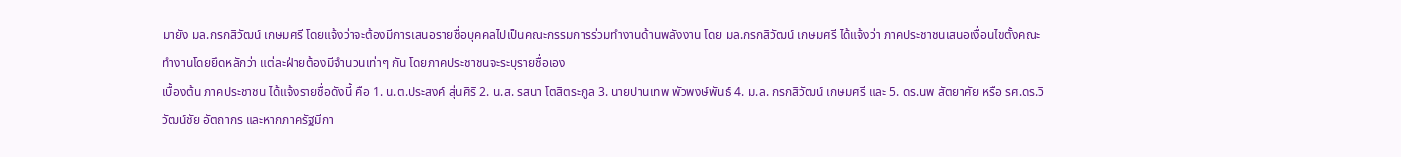มายัง มล.กรกสิวัฒน์ เกษมศรี โดยแจ้งว่าจะต้องมีการเสนอรายชื่อบุคคลไปเป็นคณะกรรมการร่วมทำงานด้านพลังงาน โดย มล.กรกสิวัฒน์ เกษมศรี ได้แจ้งว่า ภาคประชาชนเสนอเงื่อนไขตั้งคณะทำงานโดยยึดหลักว่า แต่ละฝ่ายต้องมีจำนวนเท่าๆ กัน โดยภาคประชาชนจะระบุรายชื่อเอง
เบื้องต้น ภาคประชาชน ได้แจ้งรายชื่อดังนี้ คือ 1. น.ต.ประสงค์ สุ่นศิริ 2. น.ส. รสนา โตสิตระกูล 3. นายปานเทพ พัวพงษ์พันธ์ 4. ม.ล. กรกสิวัฒน์ เกษมศรี และ 5. ดร.นพ สัตยาศัย หรือ รศ.ดร.วิวัฒน์ชัย อัตถากร และหากภาครัฐมีกา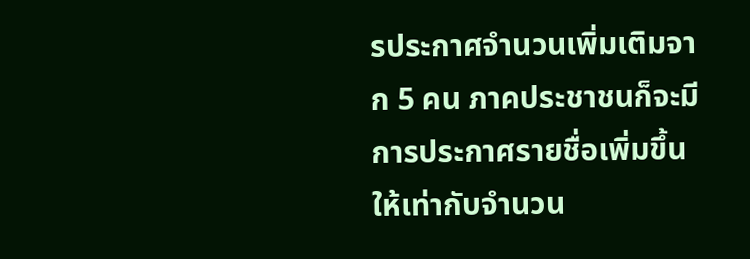รประกาศจำนวนเพิ่มเติมจาก 5 คน ภาคประชาชนก็จะมีการประกาศรายชื่อเพิ่มขึ้นให้เท่ากับจำนวน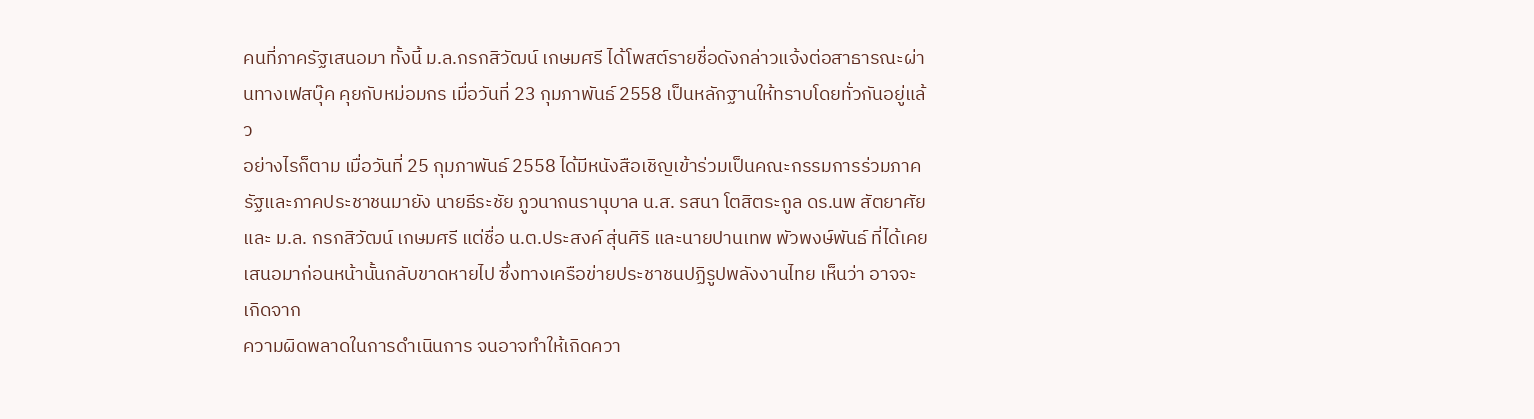คนที่ภาครัฐเสนอมา ทั้งนี้ ม.ล.กรกสิวัฒน์ เกษมศรี ได้โพสต์รายชื่อดังกล่าวแจ้งต่อสาธารณะผ่านทางเฟสบุ๊ค คุยกับหม่อมกร เมื่อวันที่ 23 กุมภาพันธ์ 2558 เป็นหลักฐานให้ทราบโดยทั่วกันอยู่แล้ว
อย่างไรก็ตาม เมื่อวันที่ 25 กุมภาพันธ์ 2558 ได้มีหนังสือเชิญเข้าร่วมเป็นคณะกรรมการร่วมภาครัฐและภาคประชาชนมายัง นายธีระชัย ภูวนาถนรานุบาล น.ส. รสนา โตสิตระกูล ดร.นพ สัตยาศัย และ ม.ล. กรกสิวัฒน์ เกษมศรี แต่ชื่อ น.ต.ประสงค์ สุ่นศิริ และนายปานเทพ พัวพงษ์พันธ์ ที่ได้เคยเสนอมาก่อนหน้านั้นกลับขาดหายไป ซึ่งทางเครือข่ายประชาชนปฏิรูปพลังงานไทย เห็นว่า อาจจะเกิดจาก
ความผิดพลาดในการดำเนินการ จนอาจทำให้เกิดควา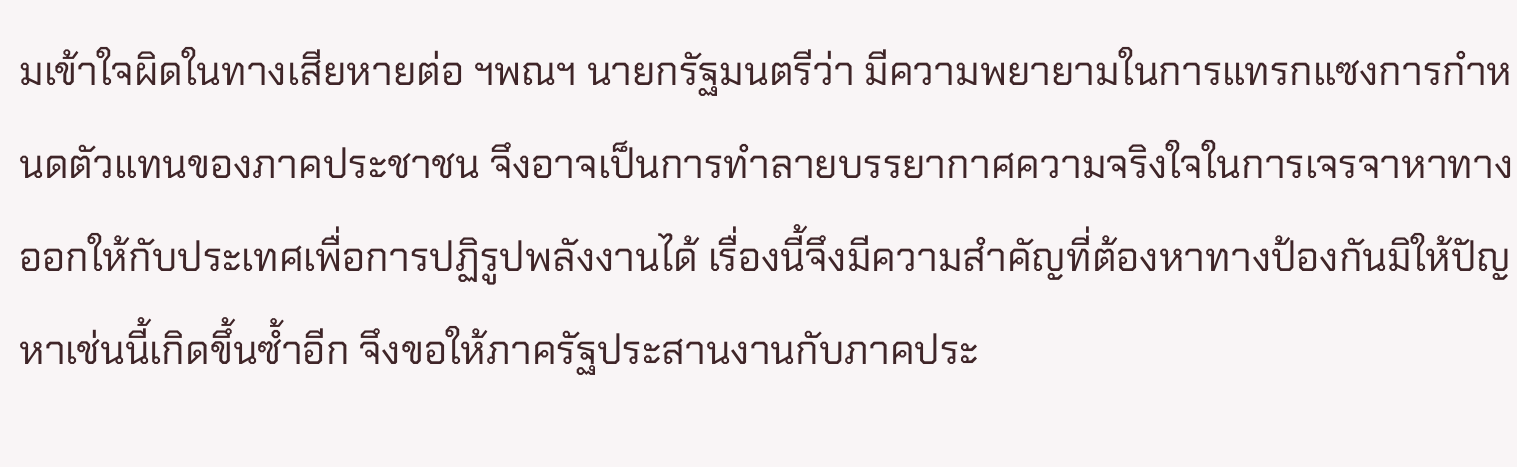มเข้าใจผิดในทางเสียหายต่อ ฯพณฯ นายกรัฐมนตรีว่า มีความพยายามในการแทรกแซงการกำหนดตัวแทนของภาคประชาชน จึงอาจเป็นการทำลายบรรยากาศความจริงใจในการเจรจาหาทางออกให้กับประเทศเพื่อการปฏิรูปพลังงานได้ เรื่องนี้จึงมีความสำคัญที่ต้องหาทางป้องกันมิให้ปัญหาเช่นนี้เกิดขึ้นซ้ำอีก จึงขอให้ภาครัฐประสานงานกับภาคประ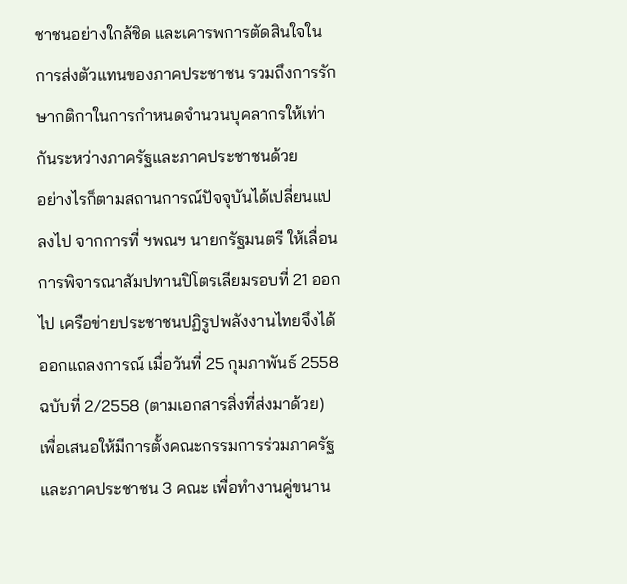ชาชนอย่างใกล้ชิด และเคารพการตัดสินใจในการส่งตัวแทนของภาคประชาชน รวมถึงการรักษากติกาในการกำหนดจำนวนบุคลากรให้เท่ากันระหว่างภาครัฐและภาคประชาชนด้วย
อย่างไรก็ตามสถานการณ์ปัจจุบันได้เปลี่ยนแปลงไป จากการที่ ฯพณฯ นายกรัฐมนตรี ให้เลื่อนการพิจารณาสัมปทานปิโตรเลียมรอบที่ 21 ออกไป เครือข่ายประชาชนปฏิรูปพลังงานไทยจึงได้ออกแถลงการณ์ เมื่อวันที่ 25 กุมภาพันธ์ 2558 ฉบับที่ 2/2558 (ตามเอกสารสิ่งที่ส่งมาด้วย) เพื่อเสนอให้มีการตั้งคณะกรรมการร่วมภาครัฐและภาคประชาชน 3 คณะ เพื่อทำงานคู่ขนาน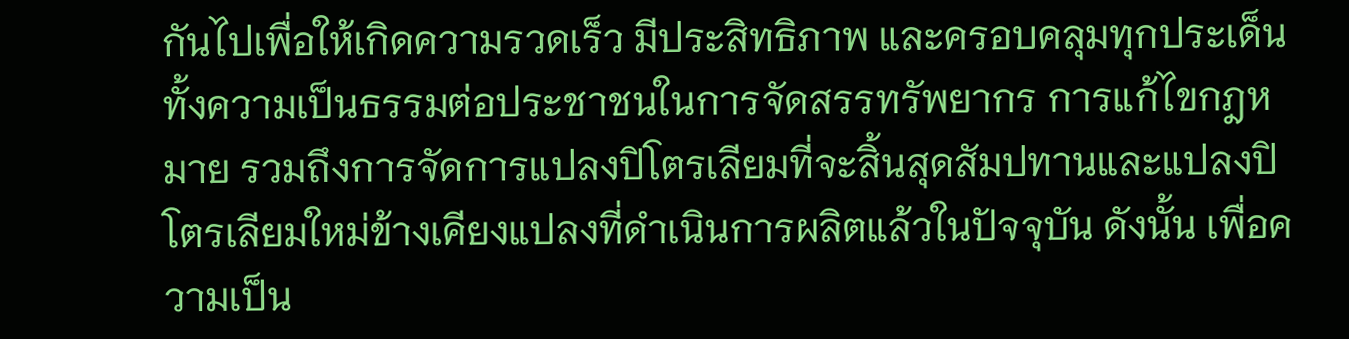กันไปเพื่อให้เกิดความรวดเร็ว มีประสิทธิภาพ และครอบคลุมทุกประเด็น ทั้งความเป็นธรรมต่อประชาชนในการจัดสรรทรัพยากร การแก้ไขกฎหมาย รวมถึงการจัดการแปลงปิโตรเลียมที่จะสิ้นสุดสัมปทานและแปลงปิโตรเลียมใหม่ข้างเคียงแปลงที่ดำเนินการผลิตแล้วในปัจจุบัน ดังนั้น เพื่อความเป็น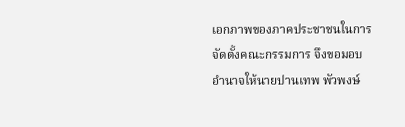เอกภาพของภาคประชาชนในการจัดตั้งคณะกรรมการ จึงขอมอบอำนาจให้นายปานเทพ พัวพงษ์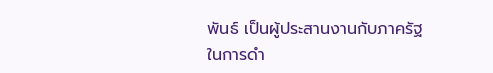พันธ์ เป็นผู้ประสานงานกับภาครัฐในการดำ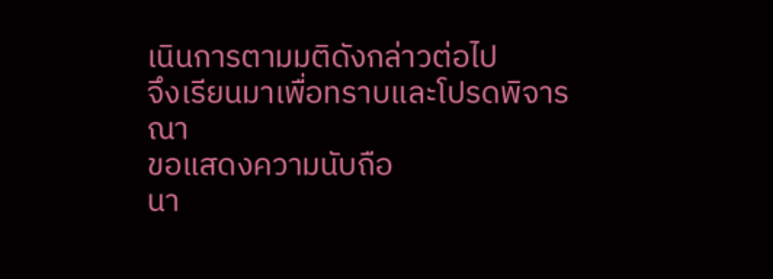เนินการตามมติดังกล่าวต่อไป
จึงเรียนมาเพื่อทราบและโปรดพิจารณา
ขอแสดงความนับถือ
นา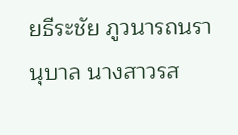ยธีระชัย ภูวนารถนรานุบาล นางสาวรส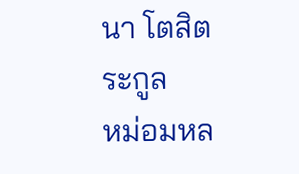นา โตสิตระกูล
หม่อมหล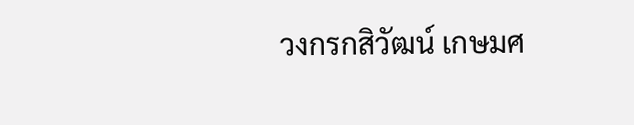วงกรกสิวัฒน์ เกษมศ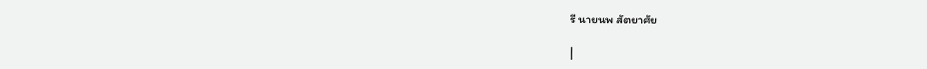รี นายนพ สัตยาศัย

|